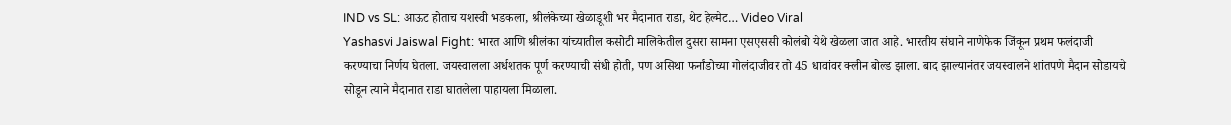IND vs SL: आऊट होताच यशस्वी भडकला, श्रीलंकेच्या खेळाडूशी भर मैदानात राडा, थेट हेल्मेट… Video Viral
Yashasvi Jaiswal Fight: भारत आणि श्रीलंका यांच्यातील कसोटी मालिकेतील दुसरा सामना एसएससी कोलंबो येथे खेळला जात आहे. भारतीय संघाने नाणेफेक जिंकून प्रथम फलंदाजी करण्याचा निर्णय घेतला. जयस्वालला अर्धशतक पूर्ण करण्याची संधी होती, पण असिथा फर्नांडोच्या गोलंदाजीवर तो 45 धावांवर क्लीन बोल्ड झाला. बाद झाल्यानंतर जयस्वालने शांतपणे मैदान सोडायचे सोडून त्याने मैदानात राडा घातलेला पाहायला मिळाला.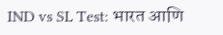IND vs SL Test: भारत आणि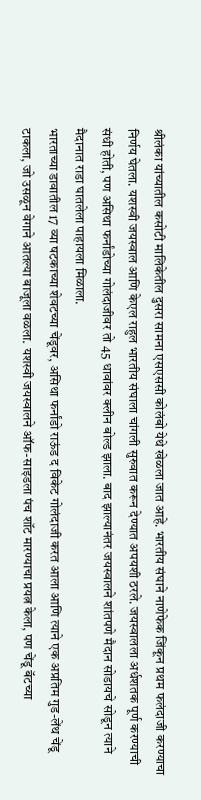श्रीलंका यांच्यातील कसोटी मालिकेतील दुसरा सामना एसएससी कोलंबो येथे खेळला जात आहे. भारतीय संघाने नाणेफेक जिंकून प्रथम फलंदाजी करण्याचा निर्णय घेतला. यशस्वी जयस्वाल आणि केएल राहुल भारतीय संघाला चांगली सुरुवात करून देण्यात अपयशी ठरले. जयस्वालला अर्धशतक पूर्ण करण्याची संधी होती, पण असिथा फर्नांडोच्या गोलंदाजीवर तो 45 धावांवर क्लीन बोल्ड झाला. बाद झाल्यानंतर जयस्वालने शांतपणे मैदान सोडायचे सोडून त्याने मैदानात राडा घातलेला पाहायला मिळाला.
भारताच्या डावातील 17 व्या षटकाच्या शेवटच्या चेंडूवर, असिथा फर्नांडो राऊंड द विकेट गोलंदाजी करत आला आणि त्याने एक अप्रतिम गुड-लेंथ चेंडू टाकला, जो उसळून वेगाने आतल्या बाजूला वळला. यशस्वी जयस्वालने ऑफ-साइडला पंच शॉट मारण्याचा प्रयत्न केला, पण चेंडू बॅटच्या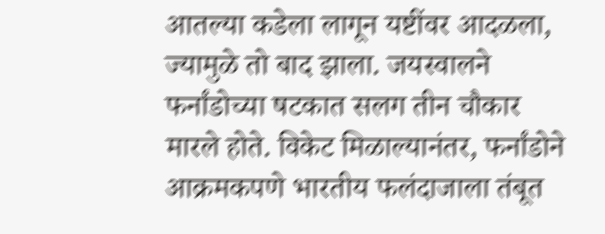आतल्या कडेला लागून यष्टींवर आदळला, ज्यामुळे तो बाद झाला. जयस्वालने फर्नांडोच्या षटकात सलग तीन चौकार मारले होते. विकेट मिळाल्यानंतर, फर्नांडोने आक्रमकपणे भारतीय फलंदाजाला तंबूत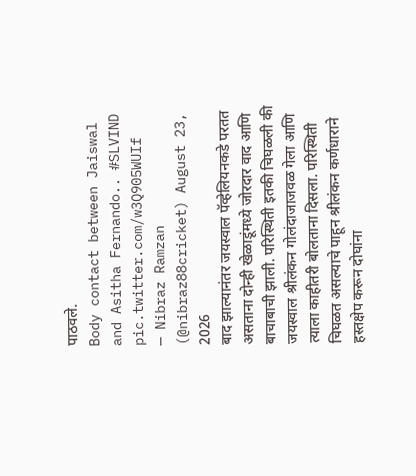पाठवले.
Body contact between Jaiswal and Asitha Fernando.. #SLVIND pic.twitter.com/w3Q905WUIf
— Nibraz Ramzan (@nibraz88cricket) August 23, 2026
बाद झाल्यानंतर जयस्वाल पॅव्हेलियनकडे परतत असताना दोन्ही खेळाडूंमध्ये जोरदार वाद आणि बाचाबाची झाली. परिस्थिती इतकी चिघळली की जयस्वाल श्रीलंकन गोलंदाजाजवळ गेला आणि त्याला काहीतरी बोलताना दिसला. परिस्थिती चिघळत असल्याचे पाहून श्रीलंकन कर्णधाराने हस्तक्षेप करून दोघांना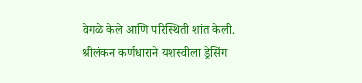वेगळे केले आणि परिस्थिती शांत केली. श्रीलंकन कर्णधाराने यशस्वीला ड्रेसिंग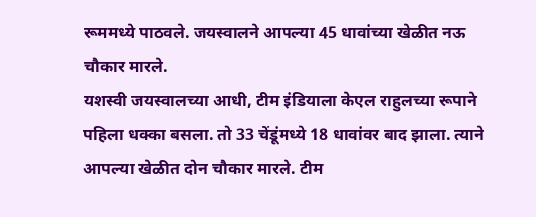रूममध्ये पाठवले. जयस्वालने आपल्या 45 धावांच्या खेळीत नऊ चौकार मारले.
यशस्वी जयस्वालच्या आधी, टीम इंडियाला केएल राहुलच्या रूपाने पहिला धक्का बसला. तो 33 चेंडूंमध्ये 18 धावांवर बाद झाला. त्याने आपल्या खेळीत दोन चौकार मारले. टीम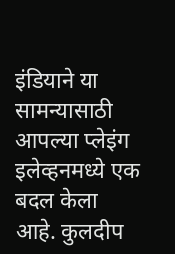इंडियाने या सामन्यासाठी आपल्या प्लेइंग इलेव्हनमध्ये एक बदल केला आहे. कुलदीप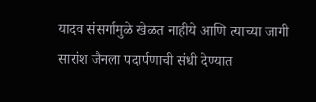यादव संसर्गामुळे खेळत नाहीये आणि त्याच्या जागी सारांश जैनला पदार्पणाची संधी देण्यात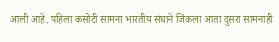आली आहे. पहिला कसोटी सामना भारतीय संघाने जिंकला आता दुसरा सामनाही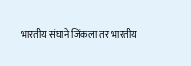भारतीय संघाने जिंकला तर भारतीय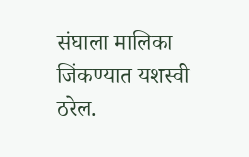संघाला मालिका जिंकण्यात यशस्वी ठरेल.